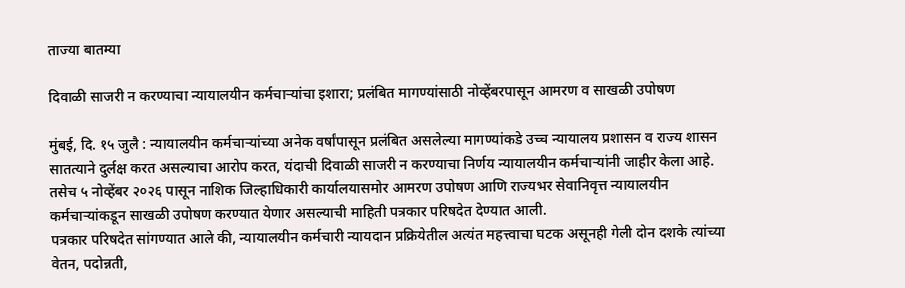ताज्या बातम्या

दिवाळी साजरी न करण्याचा न्यायालयीन कर्मचाऱ्यांचा इशारा; प्रलंबित मागण्यांसाठी नोव्हेंबरपासून आमरण व साखळी उपोषण

मुंबई, दि. १५ जुलै : न्यायालयीन कर्मचाऱ्यांच्या अनेक वर्षांपासून प्रलंबित असलेल्या मागण्यांकडे उच्च न्यायालय प्रशासन व राज्य शासन सातत्याने दुर्लक्ष करत असल्याचा आरोप करत, यंदाची दिवाळी साजरी न करण्याचा निर्णय न्यायालयीन कर्मचाऱ्यांनी जाहीर केला आहे. तसेच ५ नोव्हेंबर २०२६ पासून नाशिक जिल्हाधिकारी कार्यालयासमोर आमरण उपोषण आणि राज्यभर सेवानिवृत्त न्यायालयीन कर्मचाऱ्यांकडून साखळी उपोषण करण्यात येणार असल्याची माहिती पत्रकार परिषदेत देण्यात आली.
पत्रकार परिषदेत सांगण्यात आले की, न्यायालयीन कर्मचारी न्यायदान प्रक्रियेतील अत्यंत महत्त्वाचा घटक असूनही गेली दोन दशके त्यांच्या वेतन, पदोन्नती,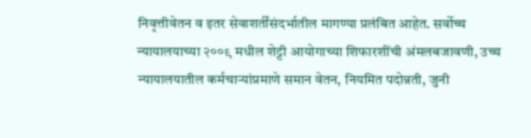निवृत्तीवेतन व इतर सेवाशर्तींसंदर्भातील मागण्या प्रलंबित आहेत. सर्वोच्च न्यायालयाच्या २००९ मधील शेट्टी आयोगाच्या शिफारशींची अंमलबजावणी, उच्च न्यायालयातील कर्मचाऱ्यांप्रमाणे समान वेतन, नियमित पदोन्नती, जुनी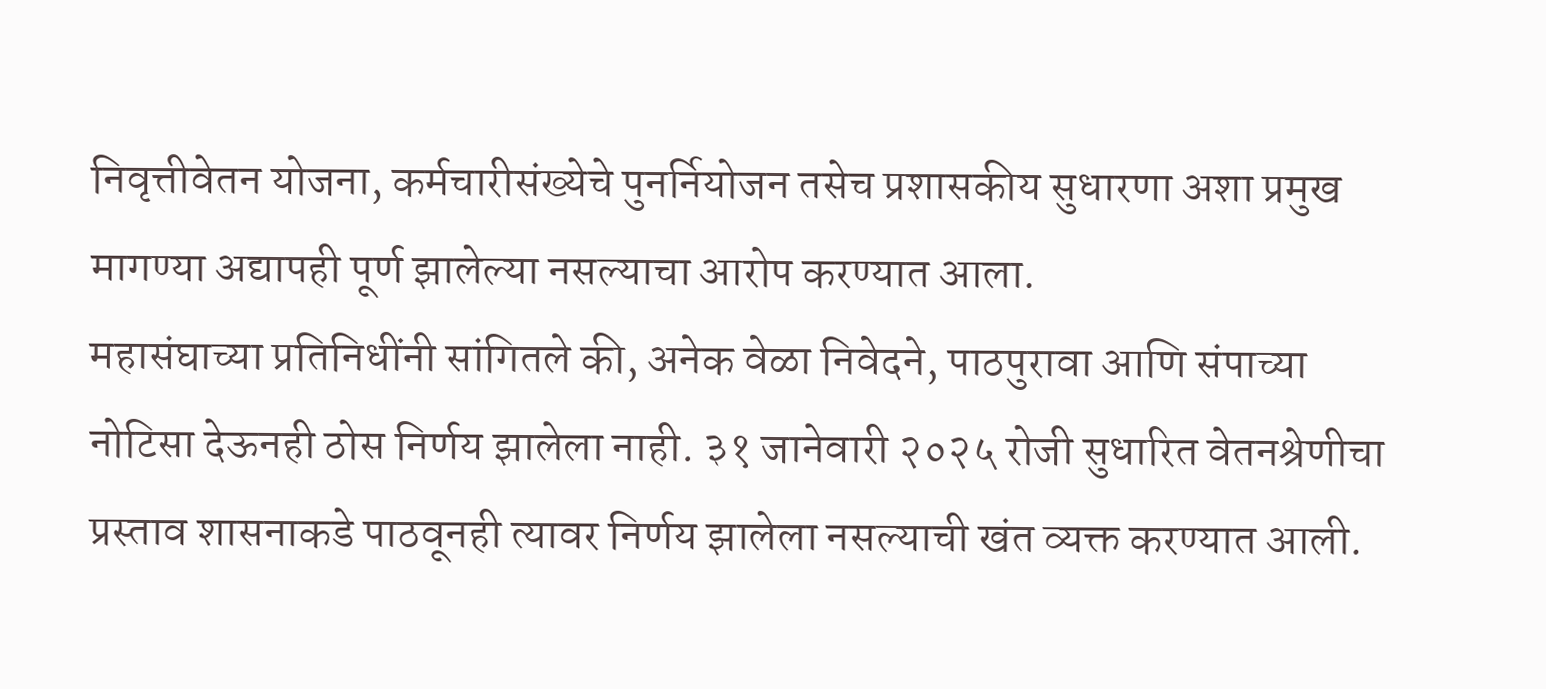निवृत्तीवेतन योजना, कर्मचारीसंख्येचे पुनर्नियोजन तसेच प्रशासकीय सुधारणा अशा प्रमुख मागण्या अद्यापही पूर्ण झालेल्या नसल्याचा आरोप करण्यात आला.
महासंघाच्या प्रतिनिधींनी सांगितले की, अनेक वेळा निवेदने, पाठपुरावा आणि संपाच्या नोटिसा देऊनही ठोस निर्णय झालेला नाही. ३१ जानेवारी २०२५ रोजी सुधारित वेतनश्रेणीचा प्रस्ताव शासनाकडे पाठवूनही त्यावर निर्णय झालेला नसल्याची खंत व्यक्त करण्यात आली.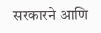सरकारने आणि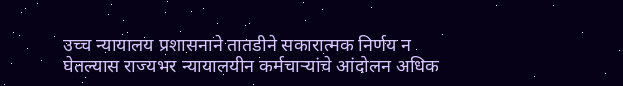उच्च न्यायालय प्रशासनाने तातडीने सकारात्मक निर्णय न घेतल्यास राज्यभर न्यायालयीन कर्मचाऱ्यांचे आंदोलन अधिक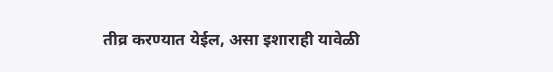तीव्र करण्यात येईल, असा इशाराही यावेळी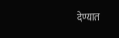देण्यात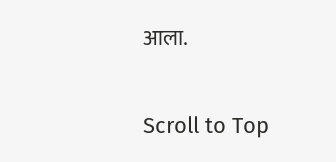आला.

Scroll to Top